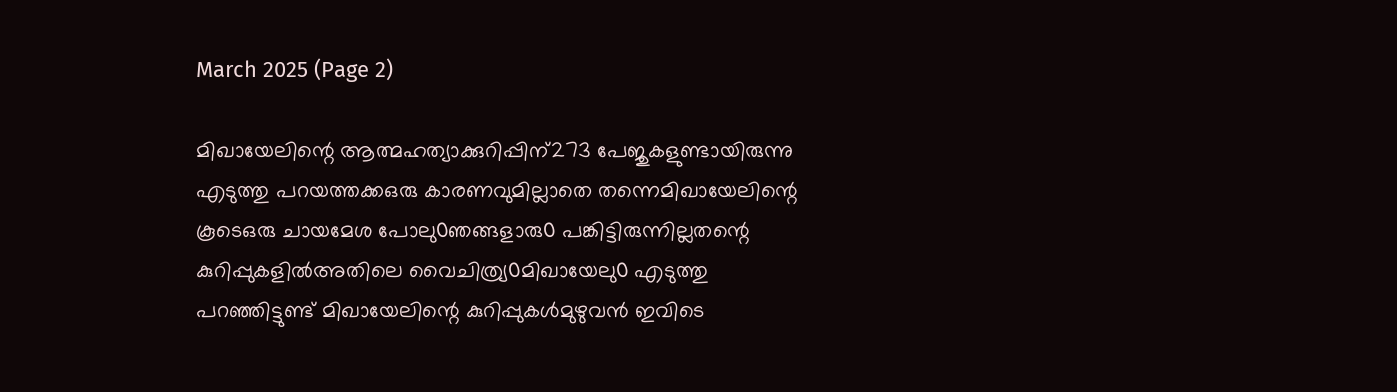March 2025 (Page 2)

മിഖായേലിന്റെ ആത്മഹത്യാക്കുറിപ്പിന്273 പേജുകളുണ്ടായിരുന്നു എടുത്തു പറയത്തക്കഒരു കാരണവുമില്ലാതെ തന്നെമിഖായേലിന്റെ കൂടെഒരു ചായമേശ പോലു൦ഞങ്ങളാരു൦ പങ്കിട്ടിരുന്നില്ലതന്റെ കുറിപ്പുകളിൽഅതിലെ വൈചിത്ര്യ൦മിഖായേലു൦ എടുത്തു പറഞ്ഞിട്ടുണ്ട് മിഖായേലിന്റെ കുറിപ്പുകൾമുഴുവൻ ഇവിടെ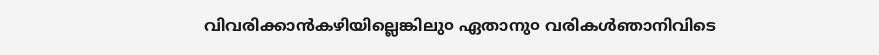വിവരിക്കാൻകഴിയില്ലെങ്കിലു൦ ഏതാനു൦ വരികൾഞാനിവിടെ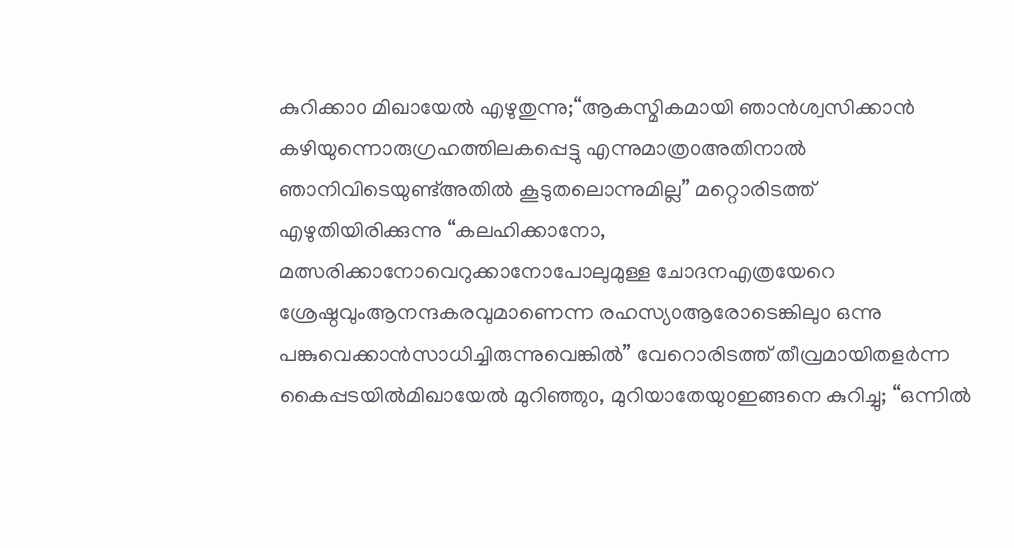കുറിക്കാ൦ മിഖായേൽ എഴുതുന്നു;“ആകസ്മികമായി ഞാൻശ്വസിക്കാൻ കഴിയുന്നൊരുഗ്രഹത്തിലകപ്പെട്ടു എന്നുമാത്ര൦അതിനാൽ ഞാനിവിടെയുണ്ട്അതിൽ കൂടുതലൊന്നുമില്ല” മറ്റൊരിടത്ത് എഴുതിയിരിക്കുന്നു “കലഹിക്കാനോ, മത്സരിക്കാനോവെറുക്കാനോപോലുമുള്ള ചോദനഎത്രയേറെ ശ്രേഷ്ഠവുംആനന്ദകരവുമാണെന്ന രഹസ്യ൦ആരോടെങ്കിലു൦ ഒന്നു പങ്കുവെക്കാൻസാധിച്ചിരുന്നുവെങ്കിൽ” വേറൊരിടത്ത് തീവ്രമായിതളർന്ന കൈപ്പടയിൽമിഖായേൽ മുറിഞ്ഞു൦, മുറിയാതേയു൦ഇങ്ങനെ കുറിച്ചു; “ഒന്നിൽ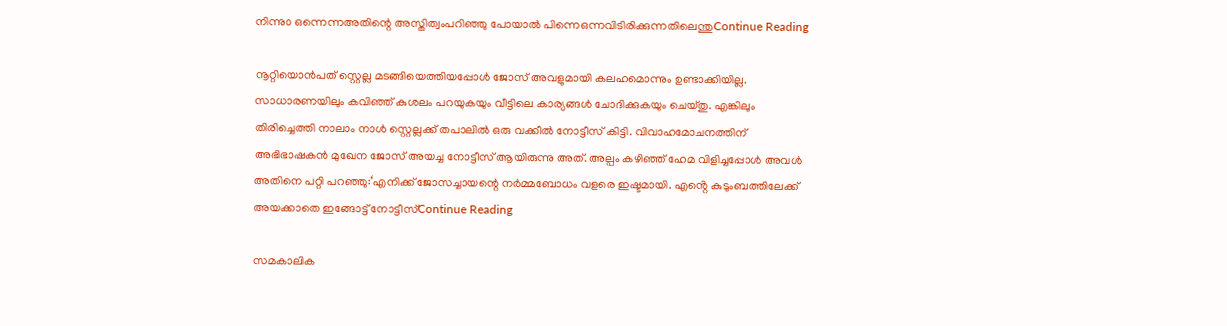നിന്നു൦ ഒന്നെന്നഅതിന്റെ അസ്തിത്വംപറിഞ്ഞു പോയാൽ പിന്നെഒന്നവിടിരിക്കുന്നതിലെന്തുContinue Reading

നൂറ്റിയൊൻപത് സ്റ്റെല്ല മടങ്ങിയെത്തിയപ്പോൾ ജോസ് അവളുമായി കലഹമൊന്നും ഉണ്ടാക്കിയില്ല. സാധാരണയിലും കവിഞ്ഞ് കുശലം പറയുകയും വീട്ടിലെ കാര്യങ്ങൾ ചോദിക്കുകയും ചെയ്തു. എങ്കിലും തിരിച്ചെത്തി നാലാം നാൾ സ്റ്റെല്ലക്ക് തപാലിൽ ഒരു വക്കീൽ നോട്ടീസ് കിട്ടി. വിവാഹമോചനത്തിന് അഭിഭാഷകൻ മുഖേന ജോസ് അയച്ച നോട്ടീസ് ആയിരുന്നു അത്. അല്പം കഴിഞ്ഞ് ഹേമ വിളിച്ചപ്പോൾ അവൾ അതിനെ പറ്റി പറഞ്ഞു:‘എനിക്ക് ജോസച്ചായന്റെ നർമ്മബോധം വളരെ ഇഷ്ടമായി. എൻ്റെ കുടുംബത്തിലേക്ക് അയക്കാതെ ഇങ്ങോട്ട് നോട്ടീസ്Continue Reading

സമകാലിക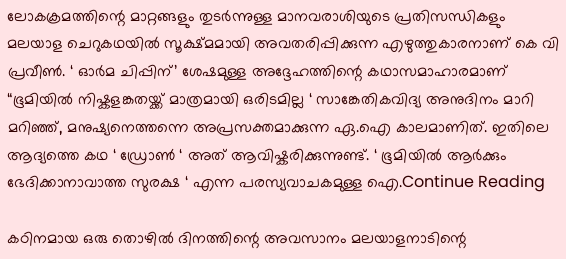ലോകക്രമത്തിന്റെ മാറ്റങ്ങളും തുടർന്നുള്ള മാനവരാശിയുടെ പ്രതിസന്ധികളും മലയാള ചെറുകഥയിൽ സൂക്ഷ്മമായി അവതരിപ്പിക്കുന്ന എഴുത്തുകാരനാണ് കെ വി പ്രവീൺ. ‘ ഓർമ ചിപ്പിന്’ ശേഷമുള്ള അദ്ദേഹത്തിന്റെ കഥാസമാഹാരമാണ് “ഭൂമിയിൽ നിഷ്കളങ്കതയ്ക്ക് മാത്രമായി ഒരിടമില്ല ‘ സാങ്കേതികവിദ്യ അനുദിനം മാറി മറിഞ്ഞ്, മനുഷ്യനെത്തന്നെ അപ്രസക്തമാക്കുന്ന ഏ.ഐ കാലമാണിത്. ഇതിലെ ആദ്യത്തെ കഥ ‘ ഡ്രോൺ ‘ അത്‌ ആവിഷ്കരിക്കുന്നുണ്ട്. ‘ ഭൂമിയിൽ ആർക്കും ഭേദിക്കാനാവാത്ത സുരക്ഷ ‘ എന്ന പരസ്യവാചകമുള്ള ഐ.Continue Reading

കഠിനമായ ഒരു തൊഴിൽ ദിനത്തിന്റെ അവസാനം മലയാളനാടിന്റെ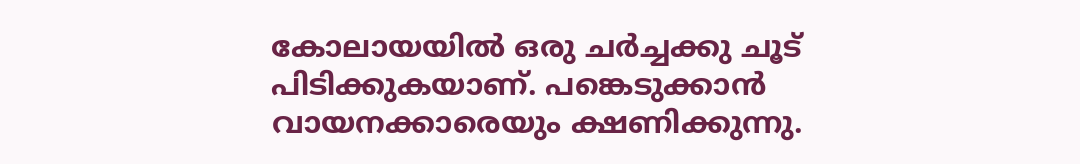കോലായയിൽ ഒരു ചർച്ചക്കു ചൂട് പിടിക്കുകയാണ്. പങ്കെടുക്കാൻ വായനക്കാരെയും ക്ഷണിക്കുന്നു.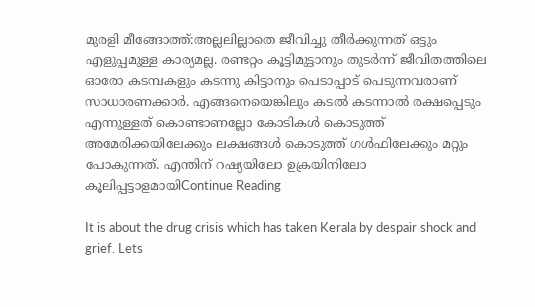മുരളി മീങ്ങോത്ത്:അല്ലലില്ലാതെ ജീവിച്ചു തീർക്കുന്നത് ഒട്ടും എളുപ്പമുള്ള കാര്യമല്ല. രണ്ടറ്റം കൂട്ടിമുട്ടാനും തുടർന്ന് ജീവിതത്തിലെ ഓരോ കടമ്പകളും കടന്നു കിട്ടാനും പെടാപ്പാട് പെടുന്നവരാണ് സാധാരണക്കാർ. എങ്ങനെയെങ്കിലും കടൽ കടന്നാൽ രക്ഷപ്പെടും എന്നുള്ളത് കൊണ്ടാണല്ലോ കോടികൾ കൊടുത്ത് അമേരിക്കയിലേക്കും ലക്ഷങ്ങൾ കൊടുത്ത് ഗൾഫിലേക്കും മറ്റും പോകുന്നത്. എന്തിന് റഷ്യയിലോ ഉക്രയിനിലോ കൂലിപ്പട്ടാളമായിContinue Reading

It is about the drug crisis which has taken Kerala by despair shock and grief. Lets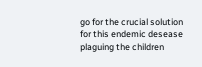go for the crucial solution for this endemic desease plaguing the children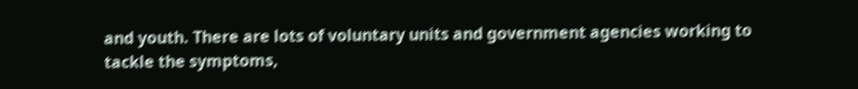and youth. There are lots of voluntary units and government agencies working to tackle the symptoms,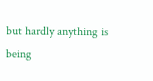but hardly anything is being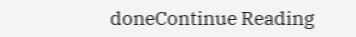doneContinue Reading